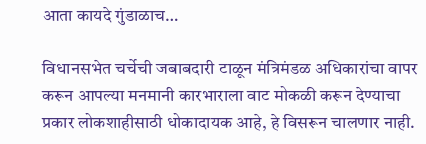आता कायदे गुंडाळाच…

विधानसभेत चर्चेची जबाबदारी टाळून मंत्रिमंडळ अधिकारांचा वापर करून आपल्या मनमानी कारभाराला वाट मोकळी करून देण्याचा प्रकार लोकशाहीसाठी धोकादायक आहे, हे विसरून चालणार नाही.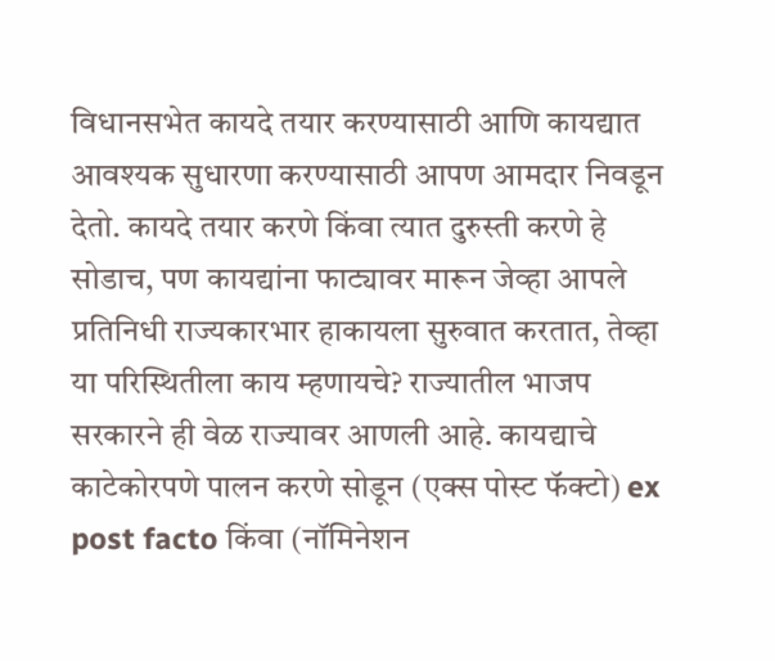विधानसभेत कायदे तयार करण्यासाठी आणि कायद्यात आवश्यक सुधारणा करण्यासाठी आपण आमदार निवडून देतो. कायदे तयार करणे किंवा त्यात दुरुस्ती करणे हे सोडाच, पण कायद्यांना फाट्यावर मारून जेव्हा आपले प्रतिनिधी राज्यकारभार हाकायला सुरुवात करतात, तेव्हा या परिस्थितीला काय म्हणायचे? राज्यातील भाजप सरकारने ही वेळ राज्यावर आणली आहे. कायद्याचे काटेकोरपणे पालन करणे सोडून (एक्स पोस्ट फॅक्टो) ex post facto किंवा (नॉमिनेशन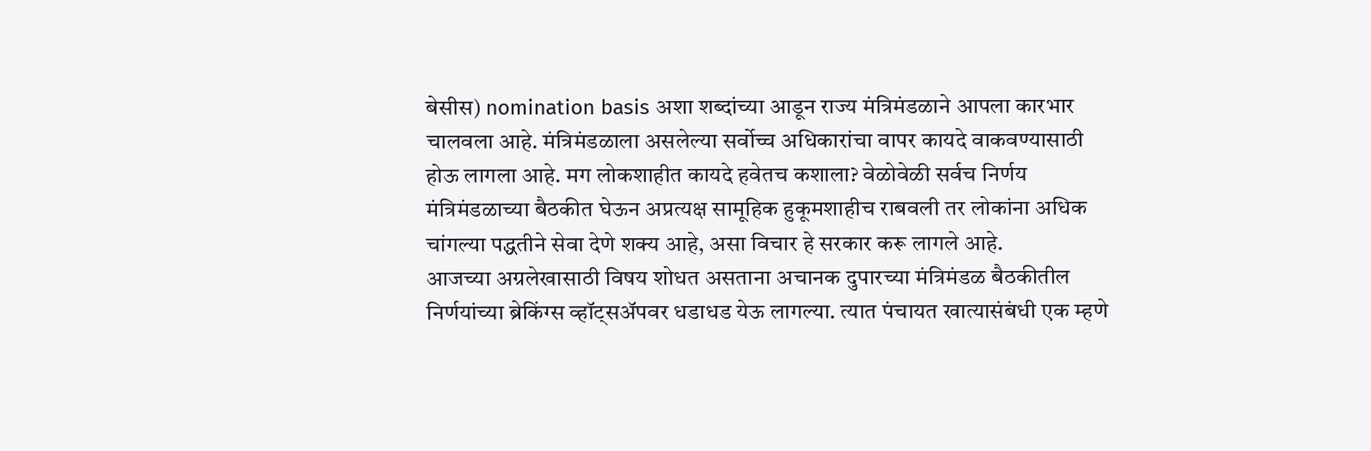बेसीस) nomination basis अशा शब्दांच्या आडून राज्य मंत्रिमंडळाने आपला कारभार चालवला आहे. मंत्रिमंडळाला असलेल्या सर्वोच्च अधिकारांचा वापर कायदे वाकवण्यासाठी होऊ लागला आहे. मग लोकशाहीत कायदे हवेतच कशाला? वेळोवेळी सर्वच निर्णय मंत्रिमंडळाच्या बैठकीत घेऊन अप्रत्यक्ष सामूहिक हुकूमशाहीच राबवली तर लोकांना अधिक चांगल्या पद्धतीने सेवा देणे शक्य आहे, असा विचार हे सरकार करू लागले आहे.
आजच्या अग्रलेखासाठी विषय शोधत असताना अचानक दुपारच्या मंत्रिमंडळ बैठकीतील निर्णयांच्या ब्रेकिंग्स व्हॉट्सअ‍ॅपवर धडाधड येऊ लागल्या. त्यात पंचायत खात्यासंबंधी एक म्हणे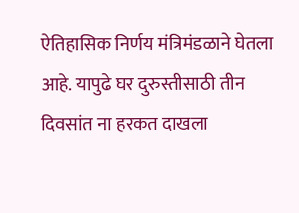ऐतिहासिक निर्णय मंत्रिमंडळाने घेतला आहे. यापुढे घर दुरुस्तीसाठी तीन दिवसांत ना हरकत दाखला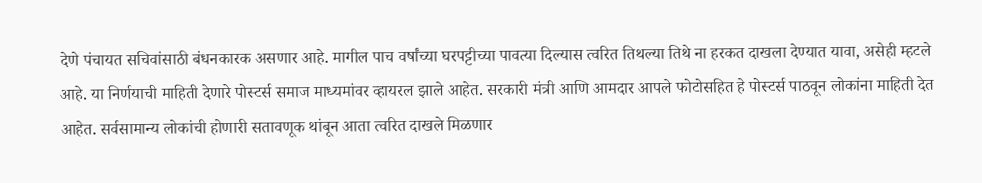देणे पंचायत सचिवांसाठी बंधनकारक असणार आहे. मागील पाच वर्षांच्या घरपट्टीच्या पावत्या दिल्यास त्वरित तिथल्या तिथे ना हरकत दाखला देण्यात यावा, असेही म्हटले आहे. या निर्णयाची माहिती देणारे पोस्टर्स समाज माध्यमांवर व्हायरल झाले आहेत. सरकारी मंत्री आणि आमदार आपले फोटोसहित हे पोस्टर्स पाठवून लोकांना माहिती देत आहेत. सर्वसामान्य लोकांची होणारी सतावणूक थांबून आता त्वरित दाखले मिळणार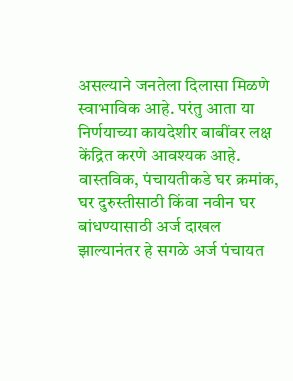असल्याने जनतेला दिलासा मिळणे स्वाभाविक आहे. परंतु आता या निर्णयाच्या कायदेशीर बाबींवर लक्ष केंद्रित करणे आवश्यक आहे.
वास्तविक, पंचायतीकडे घर क्रमांक, घर दुरुस्तीसाठी किंवा नवीन घर बांधण्यासाठी अर्ज दाखल झाल्यानंतर हे सगळे अर्ज पंचायत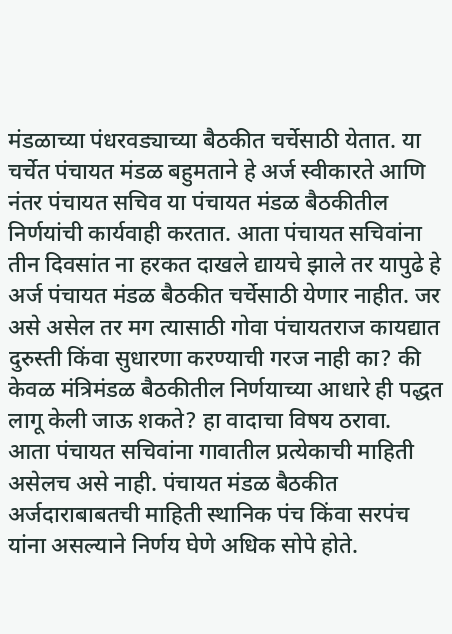मंडळाच्या पंधरवड्याच्या बैठकीत चर्चेसाठी येतात. या चर्चेत पंचायत मंडळ बहुमताने हे अर्ज स्वीकारते आणि नंतर पंचायत सचिव या पंचायत मंडळ बैठकीतील निर्णयांची कार्यवाही करतात. आता पंचायत सचिवांना तीन दिवसांत ना हरकत दाखले द्यायचे झाले तर यापुढे हे अर्ज पंचायत मंडळ बैठकीत चर्चेसाठी येणार नाहीत. जर असे असेल तर मग त्यासाठी गोवा पंचायतराज कायद्यात दुरुस्ती किंवा सुधारणा करण्याची गरज नाही का? की केवळ मंत्रिमंडळ बैठकीतील निर्णयाच्या आधारे ही पद्धत लागू केली जाऊ शकते? हा वादाचा विषय ठरावा.
आता पंचायत सचिवांना गावातील प्रत्येकाची माहिती असेलच असे नाही. पंचायत मंडळ बैठकीत अर्जदाराबाबतची माहिती स्थानिक पंच किंवा सरपंच यांना असल्याने निर्णय घेणे अधिक सोपे होते.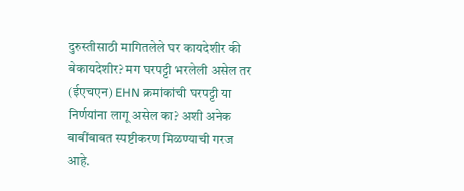दुरुस्तीसाठी मागितलेले घर कायदेशीर की बेकायदेशीर? मग घरपट्टी भरलेली असेल तर (ईएचएन) EHN क्रमांकांची घरपट्टी या निर्णयांना लागू असेल का? अशी अनेक बाबींबाबत स्पष्टीकरण मिळण्याची गरज आहे.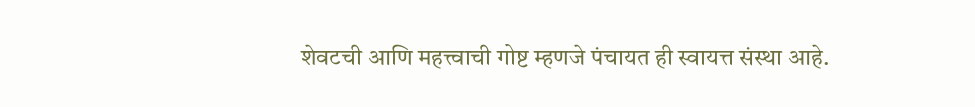शेवटची आणि महत्त्वाची गोष्ट म्हणजे पंचायत ही स्वायत्त संस्था आहे.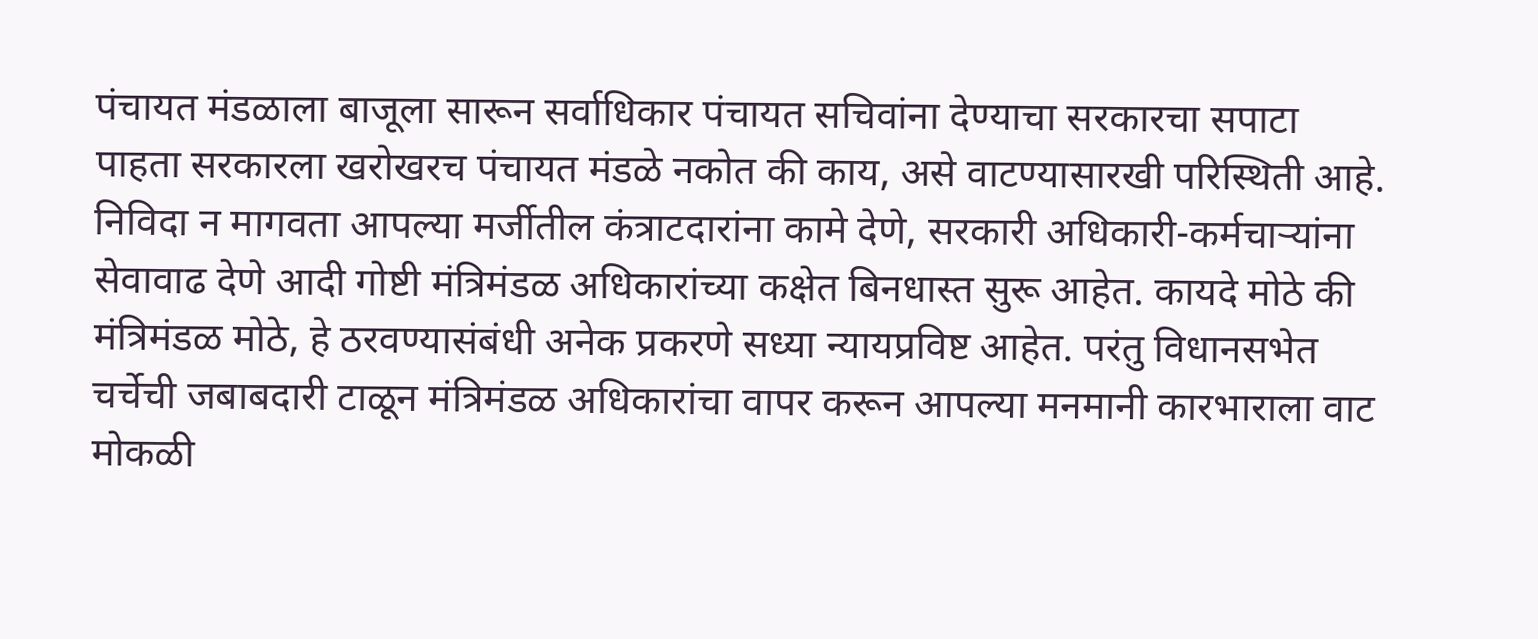पंचायत मंडळाला बाजूला सारून सर्वाधिकार पंचायत सचिवांना देण्याचा सरकारचा सपाटा पाहता सरकारला खरोखरच पंचायत मंडळे नकोत की काय, असे वाटण्यासारखी परिस्थिती आहे.
निविदा न मागवता आपल्या मर्जीतील कंत्राटदारांना कामे देणे, सरकारी अधिकारी-कर्मचाऱ्यांना सेवावाढ देणे आदी गोष्टी मंत्रिमंडळ अधिकारांच्या कक्षेत बिनधास्त सुरू आहेत. कायदे मोठे की मंत्रिमंडळ मोठे, हे ठरवण्यासंबंधी अनेक प्रकरणे सध्या न्यायप्रविष्ट आहेत. परंतु विधानसभेत चर्चेची जबाबदारी टाळून मंत्रिमंडळ अधिकारांचा वापर करून आपल्या मनमानी कारभाराला वाट मोकळी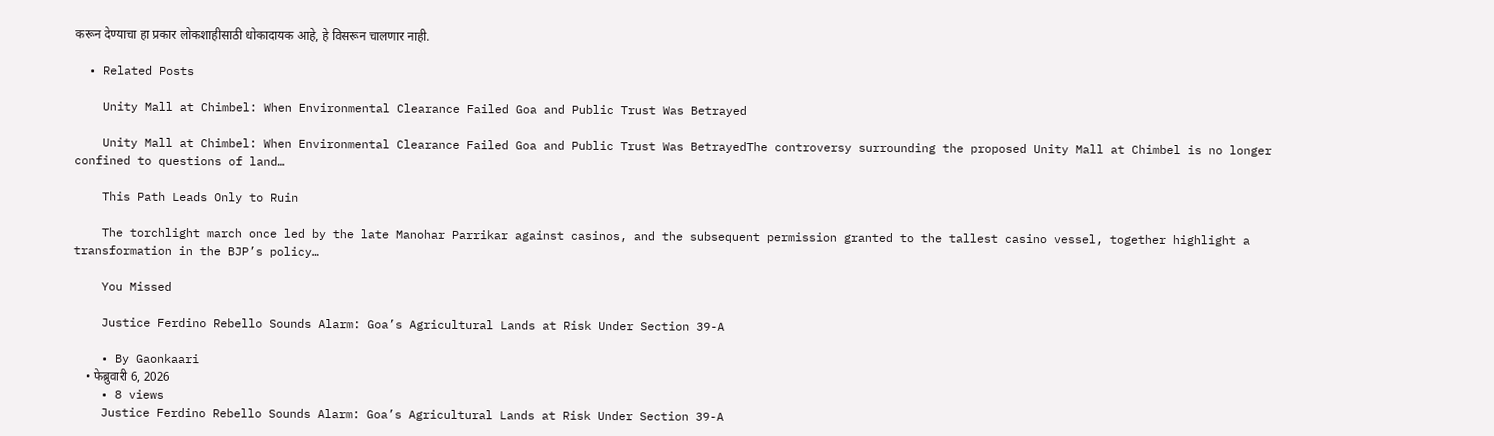करून देण्याचा हा प्रकार लोकशाहीसाठी धोकादायक आहे, हे विसरून चालणार नाही.

  • Related Posts

    Unity Mall at Chimbel: When Environmental Clearance Failed Goa and Public Trust Was Betrayed

    Unity Mall at Chimbel: When Environmental Clearance Failed Goa and Public Trust Was BetrayedThe controversy surrounding the proposed Unity Mall at Chimbel is no longer confined to questions of land…

    This Path Leads Only to Ruin

    The torchlight march once led by the late Manohar Parrikar against casinos, and the subsequent permission granted to the tallest casino vessel, together highlight a transformation in the BJP’s policy…

    You Missed

    Justice Ferdino Rebello Sounds Alarm: Goa’s Agricultural Lands at Risk Under Section 39-A

    • By Gaonkaari
    • फेब्रुवारी 6, 2026
    • 8 views
    Justice Ferdino Rebello Sounds Alarm: Goa’s Agricultural Lands at Risk Under Section 39-A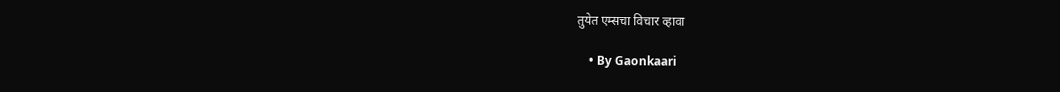तुयेत एम्सचा विचार व्हावा

    • By Gaonkaari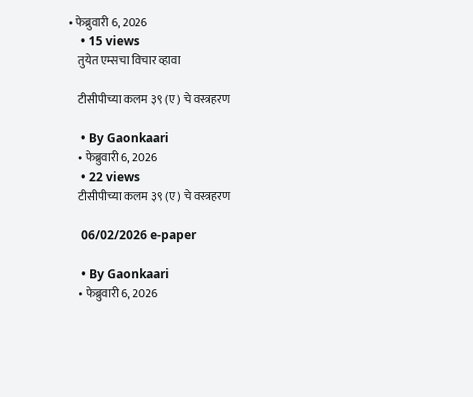• फेब्रुवारी 6, 2026
    • 15 views
    तुयेत एम्सचा विचार व्हावा

    टीसीपीच्या कलम ३९ (ए) चे वस्त्रहरण

    • By Gaonkaari
    • फेब्रुवारी 6, 2026
    • 22 views
    टीसीपीच्या कलम ३९ (ए) चे वस्त्रहरण

    06/02/2026 e-paper

    • By Gaonkaari
    • फेब्रुवारी 6, 2026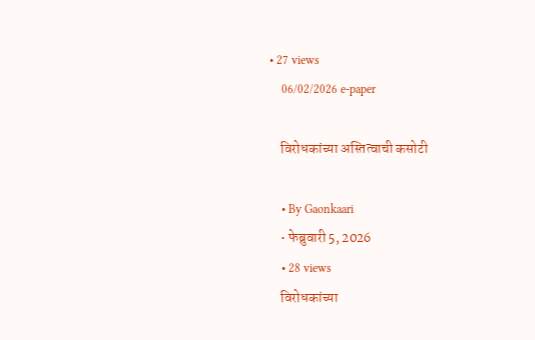• 27 views
    06/02/2026 e-paper

    विरोधकांच्या अस्तित्वाची कसोटी

    • By Gaonkaari
    • फेब्रुवारी 5, 2026
    • 28 views
    विरोधकांच्या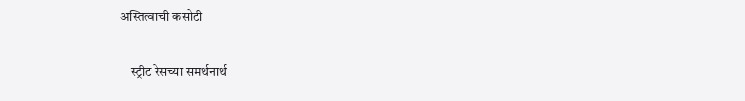अस्तित्वाची कसोटी

    स्ट्रीट रेसच्या समर्थनार्थ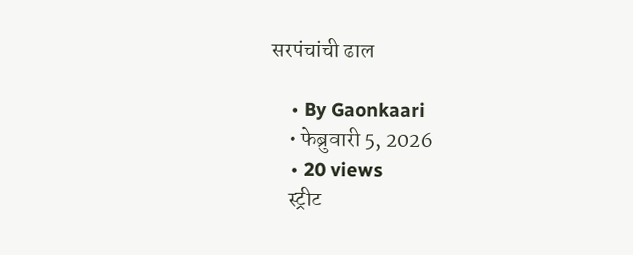सरपंचांची ढाल

    • By Gaonkaari
    • फेब्रुवारी 5, 2026
    • 20 views
    स्ट्रीट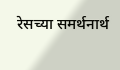रेसच्या समर्थनार्थ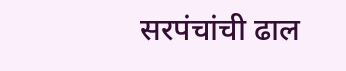सरपंचांची ढाल